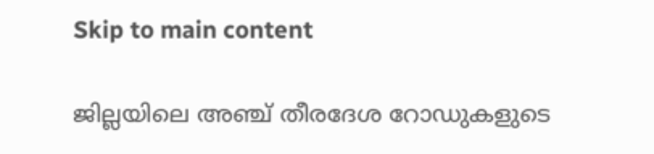Skip to main content

ജില്ലയിലെ അഞ്ച് തീരദേശ റോഡുകളുടെ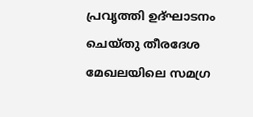പ്രവൃത്തി ഉദ്ഘാടനം ചെയ്തു തീരദേശ മേഖലയിലെ സമഗ്ര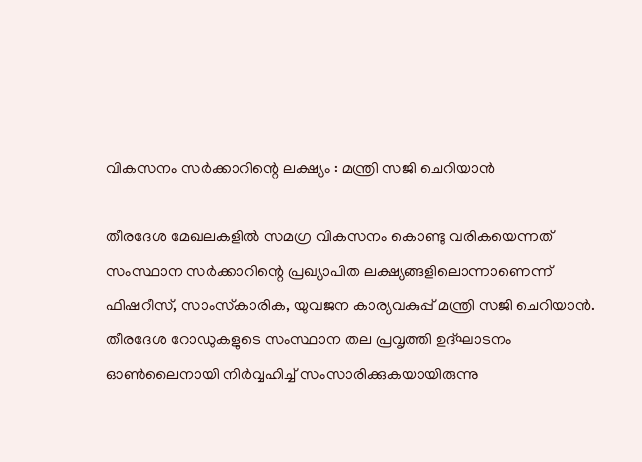വികസനം സർക്കാറിന്റെ ലക്ഷ്യം : മന്ത്രി സജി ചെറിയാൻ

തീരദേശ മേഖലകളിൽ സമഗ്ര വികസനം കൊണ്ടു വരികയെന്നത് സംസ്ഥാന സർക്കാറിന്റെ പ്രഖ്യാപിത ലക്ഷ്യങ്ങളിലൊന്നാണെന്ന് ഫിഷറീസ്, സാംസ്‌കാരിക, യുവജന കാര്യവകുപ്പ് മന്ത്രി സജി ചെറിയാൻ. തീരദേശ റോഡുകളുടെ സംസ്ഥാന തല പ്രവൃത്തി ഉദ്ഘാടനം ഓൺലൈനായി നിർവ്വഹിച്ച് സംസാരിക്കുകയായിരുന്നു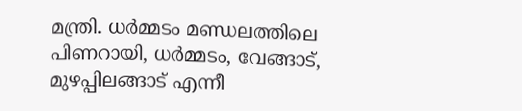മന്ത്രി. ധർമ്മടം മണ്ഡലത്തിലെ പിണറായി, ധർമ്മടം, വേങ്ങാട്, മുഴപ്പിലങ്ങാട് എന്നീ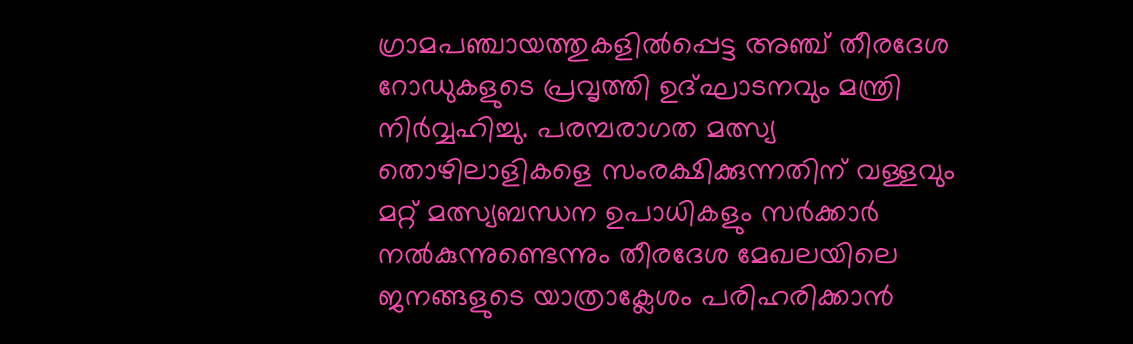ഗ്രാമപഞ്ചായത്തുകളിൽപ്പെട്ട അഞ്ച് തീരദേശ റോഡുകളുടെ പ്രവൃത്തി ഉദ്ഘാടനവും മന്ത്രി നിർവ്വഹിച്ചു. പരമ്പരാഗത മത്സ്യ തൊഴിലാളികളെ സംരക്ഷിക്കുന്നതിന് വള്ളവും മറ്റ് മത്സ്യബന്ധന ഉപാധികളും സർക്കാർ നൽകുന്നുണ്ടെന്നും തീരദേശ മേഖലയിലെ ജനങ്ങളുടെ യാത്രാക്ലേശം പരിഹരിക്കാൻ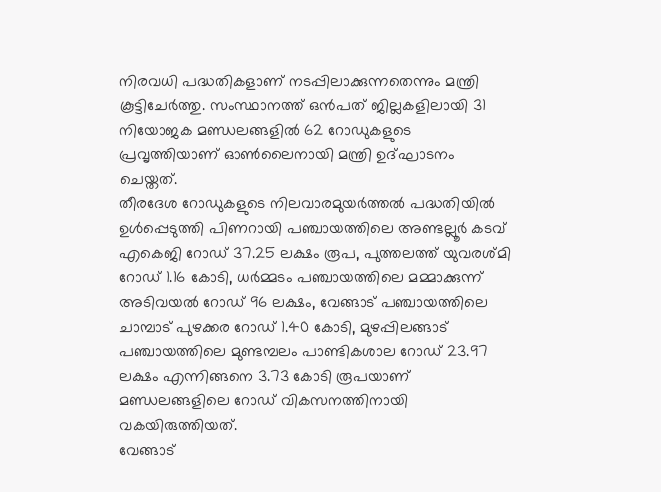നിരവധി പദ്ധതികളാണ് നടപ്പിലാക്കുന്നതെന്നും മന്ത്രി കൂട്ടിചേർത്തു. സംസ്ഥാനത്ത് ഒൻപത് ജില്ലകളിലായി 31 നിയോജക മണ്ഡലങ്ങളിൽ 62 റോഡുകളുടെ പ്രവൃത്തിയാണ് ഓൺലൈനായി മന്ത്രി ഉദ്ഘാടനം ചെയ്തത്.
തീരദേശ റോഡുകളുടെ നിലവാരമുയർത്തൽ പദ്ധതിയിൽ ഉൾപ്പെടുത്തി പിണറായി പഞ്ചായത്തിലെ അണ്ടല്ലൂർ കടവ് എകെജി റോഡ് 37.25 ലക്ഷം രൂപ, പുത്തലത്ത് യുവരശ്മി റോഡ് 1.16 കോടി, ധർമ്മടം പഞ്ചായത്തിലെ മമ്മാക്കുന്ന് അടിവയൽ റോഡ് 96 ലക്ഷം, വേങ്ങാട് പഞ്ചായത്തിലെ ചാമ്പാട് പുഴക്കര റോഡ് 1.40 കോടി, മുഴപ്പിലങ്ങാട് പഞ്ചായത്തിലെ മുണ്ടമ്പലം പാണ്ടികശാല റോഡ് 23.97 ലക്ഷം എന്നിങ്ങനെ 3.73 കോടി രൂപയാണ് മണ്ഡലങ്ങളിലെ റോഡ് വികസനത്തിനായി വകയിരുത്തിയത്.
വേങ്ങാട്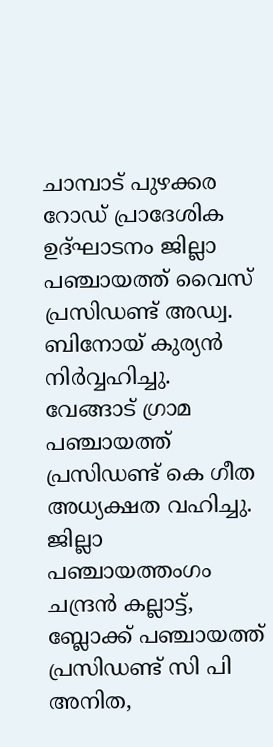ചാമ്പാട് പുഴക്കര റോഡ് പ്രാദേശിക ഉദ്ഘാടനം ജില്ലാ പഞ്ചായത്ത് വൈസ് പ്രസിഡണ്ട് അഡ്വ. ബിനോയ് കുര്യൻ നിർവ്വഹിച്ചു. വേങ്ങാട് ഗ്രാമ പഞ്ചായത്ത് പ്രസിഡണ്ട് കെ ഗീത അധ്യക്ഷത വഹിച്ചു. ജില്ലാ പഞ്ചായത്തംഗം ചന്ദ്രൻ കല്ലാട്ട്, ബ്ലോക്ക് പഞ്ചായത്ത് പ്രസിഡണ്ട് സി പി അനിത,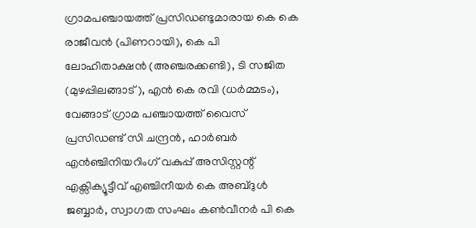ഗ്രാമപഞ്ചായത്ത് പ്രസിഡണ്ടുമാരായ കെ കെ രാജീവൻ (പിണറായി), കെ പി ലോഹിതാക്ഷൻ (അഞ്ചരക്കണ്ടി), ടി സജിത (മുഴപ്പിലങ്ങാട്), എൻ കെ രവി (ധർമ്മടം), വേങ്ങാട് ഗ്രാമ പഞ്ചായത്ത് വൈസ് പ്രസിഡണ്ട് സി ചന്ദ്രൻ, ഹാർബർ എൻഞ്ചിനിയറിംഗ് വകുപ്പ് അസിസ്റ്റന്റ് എക്സിക്യൂട്ടീവ് എഞ്ചിനീയർ കെ അബ്ദുൾ ജബ്ബാർ, സ്വാഗത സംഘം കൺവീനർ പി കെ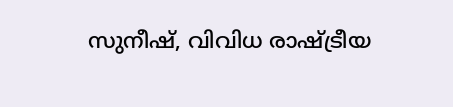സുനീഷ്, വിവിധ രാഷ്ട്രീയ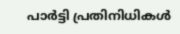പാർട്ടി പ്രതിനിധികൾ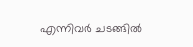എന്നിവർ ചടങ്ങിൽ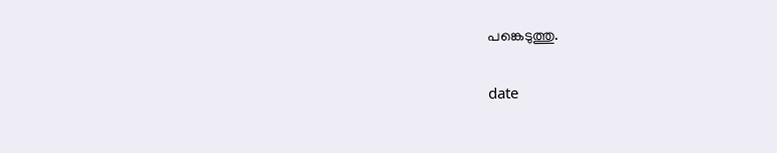പങ്കെടുത്തു.

date